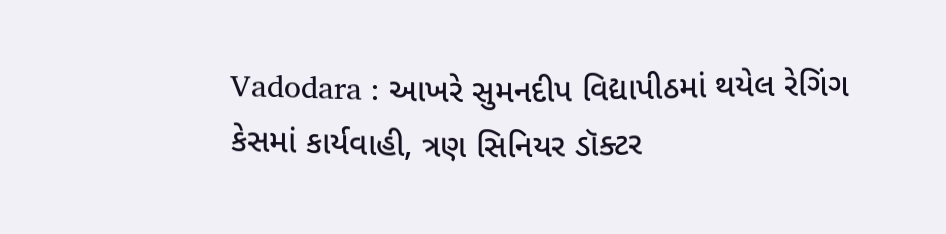Vadodara : આખરે સુમનદીપ વિદ્યાપીઠમાં થયેલ રેગિંગ કેસમાં કાર્યવાહી, ત્રણ સિનિયર ડૉક્ટર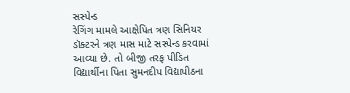સસ્પેન્ડ
રેગિંગ મામલે આક્ષેપિત ત્રણ સિનિયર ડૉક્ટરને ત્રણ માસ માટે સસ્પેન્ડ કરવામાં આવ્યા છે. તો બીજી તરફ પીડિત વિદ્યાર્થીના પિતા સુમનદીપ વિદ્યાપીઠના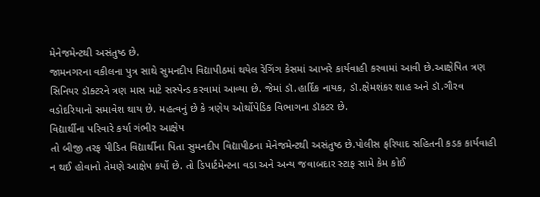મેનેજમેન્ટથી અસંતુષ્ઠ છે.
જામનગરના વકીલના પુત્ર સાથે સુમનદીપ વિદ્યાપીઠમાં થયેલ રેગિંગ કેસમાં આખરે કાર્યવાહી કરવામાં આવી છે.આક્ષેપિત ત્રણ સિનિયર ડૉક્ટરને ત્રણ માસ માટે સસ્પેન્ડ કરવામાં આવ્યા છે. જેમાં ડૉ.હાર્દિક નાયક, ડૉ.ક્ષેમશંકર શાહ અને ડૉ.ગૌરવ વડોદરિયાનો સમાવેશ થાય છે. મહત્વનું છે કે ત્રણેય ઓર્થોપેડિક વિભાગના ડૉકટર છે.
વિદ્યાર્થીના પરિવારે કર્યા ગંભીર આક્ષેપ
તો બીજી તરફ પીડિત વિદ્યાર્થીના પિતા સુમનદીપ વિદ્યાપીઠના મેનેજમેન્ટથી અસંતુષ્ઠ છે.પોલીસ ફરિયાદ સહિતની કડક કાર્યવાહી ન થઈ હોવાનો તેમણે આક્ષેપ કર્યો છે. તો ડિપાર્ટમેન્ટના વડા અને અન્ય જવાબદાર સ્ટાફ સામે કેમ કોઈ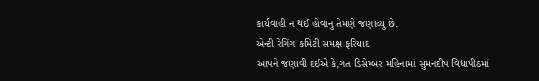કાર્યવાહી ન થઈ હોવાનુ તેમણે જણાવ્યુ છે.
એન્ટી રેગિંગ કમિટી સમક્ષ ફરિયાદ
આપને જણાવી દઈએ કે,ગત ડિસેમ્બર મહિનામાં સુમનદીપ વિદ્યાપીઠમાં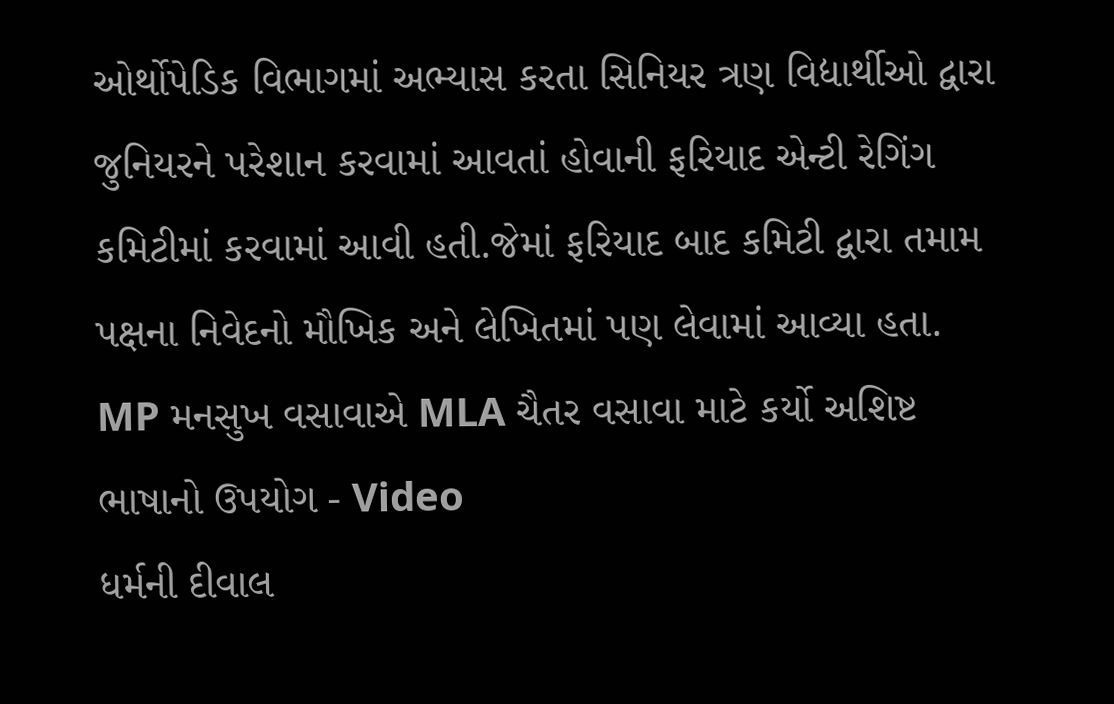ઓર્થોપેડિક વિભાગમાં અભ્યાસ કરતા સિનિયર ત્રણ વિદ્યાર્થીઓ દ્વારા જુનિયરને પરેશાન કરવામાં આવતાં હોવાની ફરિયાદ એન્ટી રેગિંગ કમિટીમાં કરવામાં આવી હતી.જેમાં ફરિયાદ બાદ કમિટી દ્વારા તમામ પક્ષના નિવેદનો મૌખિક અને લેખિતમાં પણ લેવામાં આવ્યા હતા.
MP મનસુખ વસાવાએ MLA ચૈતર વસાવા માટે કર્યો અશિષ્ટ ભાષાનો ઉપયોગ - Video
ધર્મની દીવાલ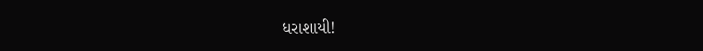ધરાશાયી!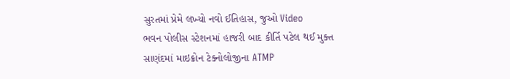સુરતમાં પ્રેમે લખ્યો નવો ઈતિહાસ, જુઓ Video
ભવન પોલીસ સ્ટેશનમાં હાજરી બાદ કીર્તિ પટેલ થઈ મુક્ત
સાણંદમાં માઇક્રોન ટેક્નોલોજીના ATMP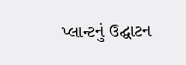પ્લાન્ટનું ઉદ્ઘાટન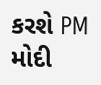કરશે PM મોદી